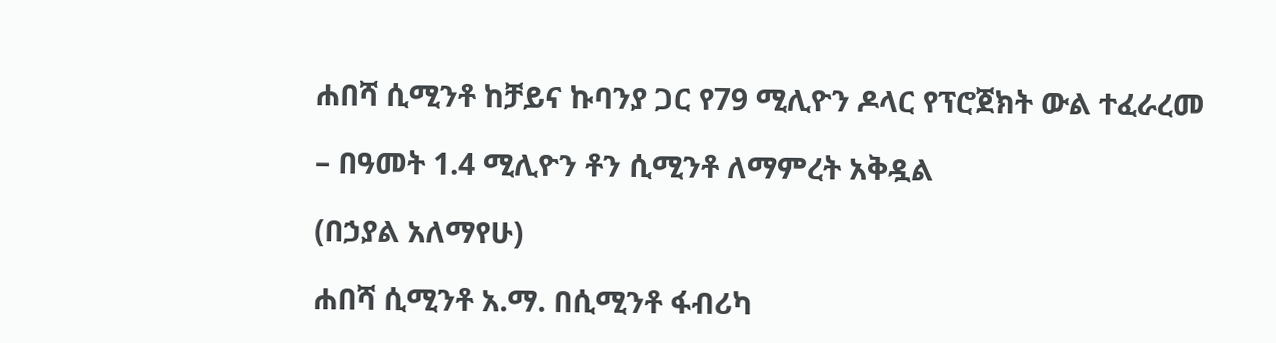ሐበሻ ሲሚንቶ ከቻይና ኩባንያ ጋር የ79 ሚሊዮን ዶላር የፕሮጀክት ውል ተፈራረመ

– በዓመት 1.4 ሚሊዮን ቶን ሲሚንቶ ለማምረት አቅዷል

(በኃያል አለማየሁ)

ሐበሻ ሲሚንቶ አ.ማ. በሲሚንቶ ፋብሪካ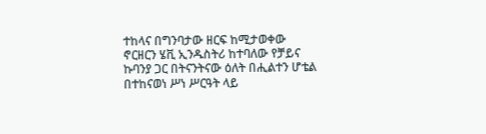ተከላና በግንባታው ዘርፍ ከሚታወቀው ኖርዘርን ሄቪ ኢንዱስትሪ ከተባለው የቻይና ኩባንያ ጋር በትናንትናው ዕለት በሒልተን ሆቴል በተከናወነ ሥነ ሥርዓት ላይ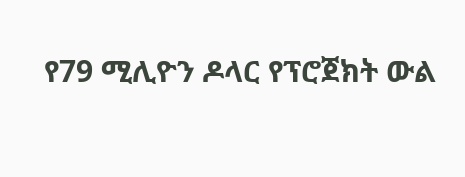የ79 ሚሊዮን ዶላር የፕሮጀክት ውል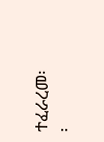ተፈራረመ፡፡